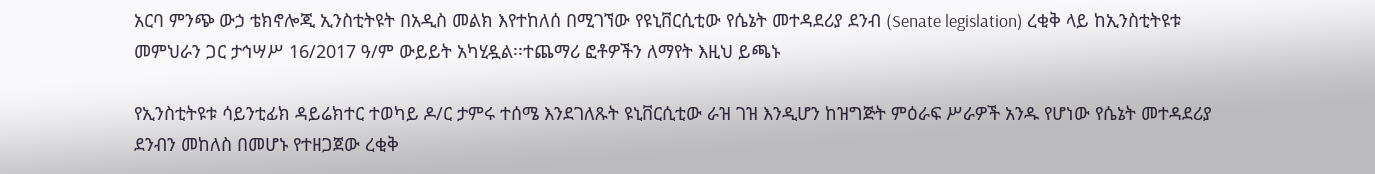አርባ ምንጭ ውኃ ቴክኖሎጂ ኢንስቲትዩት በአዲስ መልክ እየተከለሰ በሚገኘው የዩኒቨርሲቲው የሴኔት መተዳደሪያ ደንብ (Senate legislation) ረቂቅ ላይ ከኢንስቲትዩቱ መምህራን ጋር ታኅሣሥ 16/2017 ዓ/ም ውይይት አካሂዷል፡፡ተጨማሪ ፎቶዎችን ለማየት እዚህ ይጫኑ

የኢንስቲትዩቱ ሳይንቲፊክ ዳይሬክተር ተወካይ ዶ/ር ታምሩ ተሰሜ እንደገለጹት ዩኒቨርሲቲው ራዝ ገዝ እንዲሆን ከዝግጅት ምዕራፍ ሥራዎች አንዱ የሆነው የሴኔት መተዳደሪያ ደንብን መከለስ በመሆኑ የተዘጋጀው ረቂቅ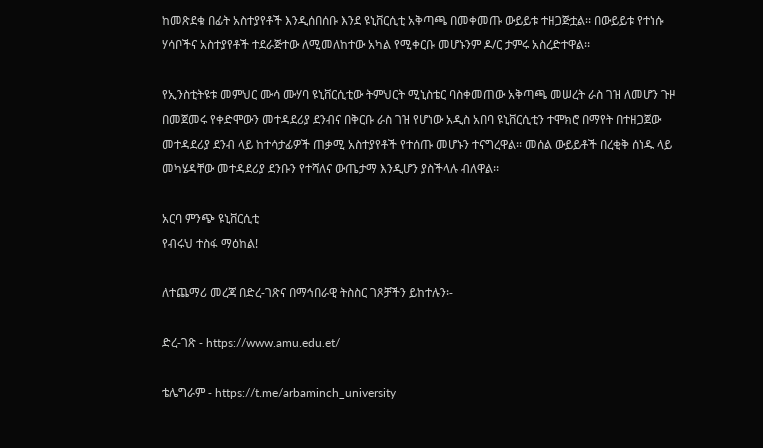ከመጽደቁ በፊት አስተያየቶች እንዲሰበሰቡ እንደ ዩኒቨርሲቲ አቅጣጫ በመቀመጡ ውይይቱ ተዘጋጅቷል፡፡ በውይይቱ የተነሱ ሃሳቦችና አስተያየቶች ተደራጅተው ለሚመለከተው አካል የሚቀርቡ መሆኑንም ዶ/ር ታምሩ አስረድተዋል፡፡

የኢንስቲትዩቱ መምህር ሙሳ ሙሃባ ዩኒቨርሲቲው ትምህርት ሚኒስቴር ባስቀመጠው አቅጣጫ መሠረት ራስ ገዝ ለመሆን ጉዞ በመጀመሩ የቀድሞውን መተዳደሪያ ደንብና በቅርቡ ራስ ገዝ የሆነው አዲስ አበባ ዩኒቨርሲቲን ተሞክሮ በማየት በተዘጋጀው መተዳደሪያ ደንብ ላይ ከተሳታፊዎች ጠቃሚ አስተያየቶች የተሰጡ መሆኑን ተናግረዋል፡፡ መሰል ውይይቶች በረቂቅ ሰነዱ ላይ መካሄዳቸው መተዳደሪያ ደንቡን የተሻለና ውጤታማ እንዲሆን ያስችላሉ ብለዋል፡፡

አርባ ምንጭ ዩኒቨርሲቲ
የብሩህ ተስፋ ማዕከል!

ለተጨማሪ መረጃ በድረ-ገጽና በማኅበራዊ ትስስር ገጾቻችን ይከተሉን፡-

ድረ-ገጽ - https://www.amu.edu.et/

ቴሌግራም - https://t.me/arbaminch_university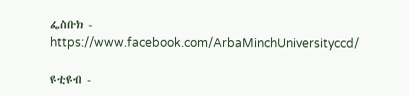ፌስቡክ - https://www.facebook.com/ArbaMinchUniversityccd/

ዩቲዩብ -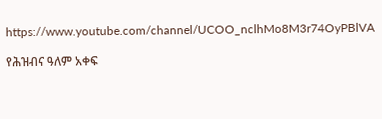https://www.youtube.com/channel/UCOO_nclhMo8M3r74OyPBlVA

የሕዝብና ዓለም አቀፍ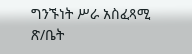ግንኙነት ሥራ አስፈጻሚ ጽ/ቤት